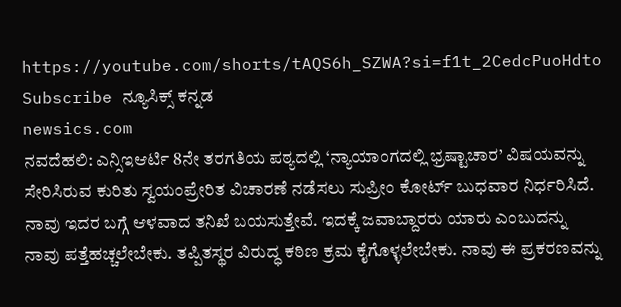https://youtube.com/shorts/tAQS6h_SZWA?si=f1t_2CedcPuoHdto
Subscribe ನ್ಯೂಸಿಕ್ಸ್ ಕನ್ನಡ
newsics.com
ನವದೆಹಲಿ: ಎನ್ಸಿಇಆರ್ಟಿ 8ನೇ ತರಗತಿಯ ಪಠ್ಯದಲ್ಲಿ ‘ನ್ಯಾಯಾಂಗದಲ್ಲಿ ಭ್ರಷ್ಟಾಚಾರ’ ವಿಷಯವನ್ನು ಸೇರಿಸಿರುವ ಕುರಿತು ಸ್ವಯಂಪ್ರೇರಿತ ವಿಚಾರಣೆ ನಡೆಸಲು ಸುಪ್ರೀಂ ಕೋರ್ಟ್ ಬುಧವಾರ ನಿರ್ಧರಿಸಿದೆ.
ನಾವು ಇದರ ಬಗ್ಗೆ ಆಳವಾದ ತನಿಖೆ ಬಯಸುತ್ತೇವೆ. ಇದಕ್ಕೆ ಜವಾಬ್ದಾರರು ಯಾರು ಎಂಬುದನ್ನು ನಾವು ಪತ್ತೆಹಚ್ಚಲೇಬೇಕು. ತಪ್ಪಿತಸ್ಥರ ವಿರುದ್ಧ ಕಠಿಣ ಕ್ರಮ ಕೈಗೊಳ್ಳಲೇಬೇಕು. ನಾವು ಈ ಪ್ರಕರಣವನ್ನು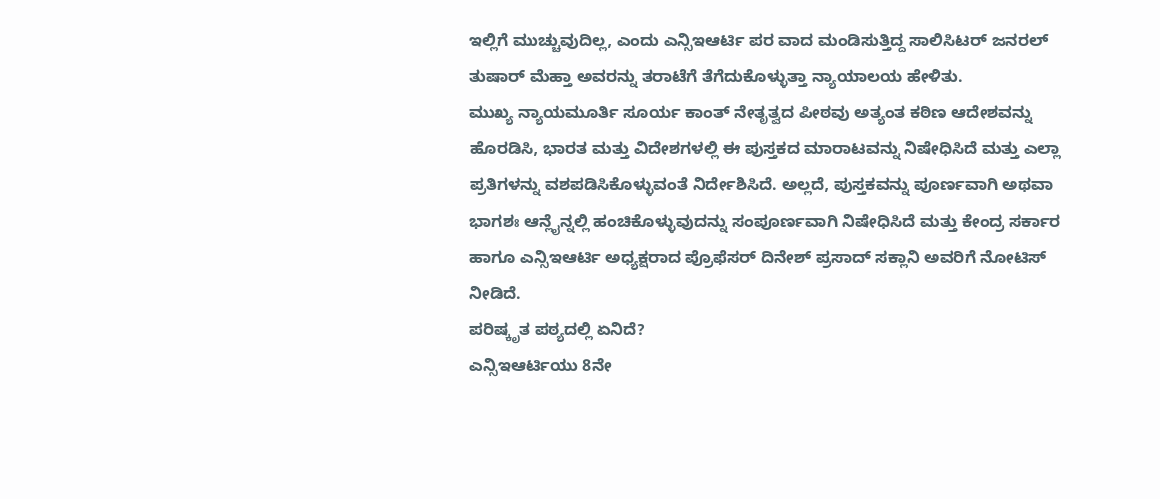ಇಲ್ಲಿಗೆ ಮುಚ್ಚುವುದಿಲ್ಲ, ಎಂದು ಎನ್ಸಿಇಆರ್ಟಿ ಪರ ವಾದ ಮಂಡಿಸುತ್ತಿದ್ದ ಸಾಲಿಸಿಟರ್ ಜನರಲ್ ತುಷಾರ್ ಮೆಹ್ತಾ ಅವರನ್ನು ತರಾಟೆಗೆ ತೆಗೆದುಕೊಳ್ಳುತ್ತಾ ನ್ಯಾಯಾಲಯ ಹೇಳಿತು.
ಮುಖ್ಯ ನ್ಯಾಯಮೂರ್ತಿ ಸೂರ್ಯ ಕಾಂತ್ ನೇತೃತ್ವದ ಪೀಠವು ಅತ್ಯಂತ ಕಠಿಣ ಆದೇಶವನ್ನು ಹೊರಡಿಸಿ, ಭಾರತ ಮತ್ತು ವಿದೇಶಗಳಲ್ಲಿ ಈ ಪುಸ್ತಕದ ಮಾರಾಟವನ್ನು ನಿಷೇಧಿಸಿದೆ ಮತ್ತು ಎಲ್ಲಾ ಪ್ರತಿಗಳನ್ನು ವಶಪಡಿಸಿಕೊಳ್ಳುವಂತೆ ನಿರ್ದೇಶಿಸಿದೆ. ಅಲ್ಲದೆ, ಪುಸ್ತಕವನ್ನು ಪೂರ್ಣವಾಗಿ ಅಥವಾ ಭಾಗಶಃ ಆನ್ಲೈನ್ನಲ್ಲಿ ಹಂಚಿಕೊಳ್ಳುವುದನ್ನು ಸಂಪೂರ್ಣವಾಗಿ ನಿಷೇಧಿಸಿದೆ ಮತ್ತು ಕೇಂದ್ರ ಸರ್ಕಾರ ಹಾಗೂ ಎನ್ಸಿಇಆರ್ಟಿ ಅಧ್ಯಕ್ಷರಾದ ಪ್ರೊಫೆಸರ್ ದಿನೇಶ್ ಪ್ರಸಾದ್ ಸಕ್ಲಾನಿ ಅವರಿಗೆ ನೋಟಿಸ್ ನೀಡಿದೆ.
ಪರಿಷ್ಕೃತ ಪಠ್ಯದಲ್ಲಿ ಏನಿದೆ?
ಎನ್ಸಿಇಆರ್ಟಿಯು 8ನೇ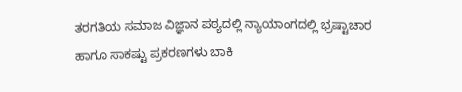ತರಗತಿಯ ಸಮಾಜ ವಿಜ್ಞಾನ ಪಠ್ಯದಲ್ಲಿ ನ್ಯಾಯಾಂಗದಲ್ಲಿ ಭ್ರಷ್ಟಾಚಾರ ಹಾಗೂ ಸಾಕಷ್ಟು ಪ್ರಕರಣಗಳು ಬಾಕಿ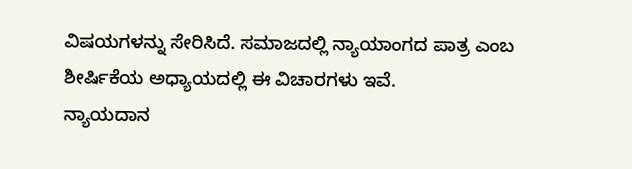ವಿಷಯಗಳನ್ನು ಸೇರಿಸಿದೆ. ಸಮಾಜದಲ್ಲಿ ನ್ಯಾಯಾಂಗದ ಪಾತ್ರ ಎಂಬ ಶೀರ್ಷಿಕೆಯ ಅಧ್ಯಾಯದಲ್ಲಿ ಈ ವಿಚಾರಗಳು ಇವೆ.
ನ್ಯಾಯದಾನ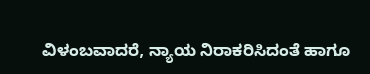ವಿಳಂಬವಾದರೆ, ನ್ಯಾಯ ನಿರಾಕರಿಸಿದಂತೆ ಹಾಗೂ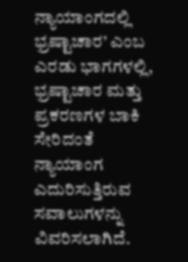ನ್ಯಾಯಾಂಗದಲ್ಲಿ ಭ್ರಷ್ಟಾಚಾರ’ ಎಂಬ ಎರಡು ಭಾಗಗಳಲ್ಲಿ, ಭ್ರಷ್ಟಾಚಾರ ಮತ್ತು ಪ್ರಕರಣಗಳ ಬಾಕಿ ಸೇರಿದಂತೆ ನ್ಯಾಯಾಂಗ ಎದುರಿಸುತ್ತಿರುವ ಸವಾಲುಗಳನ್ನು ವಿವರಿಸಲಾಗಿದೆ.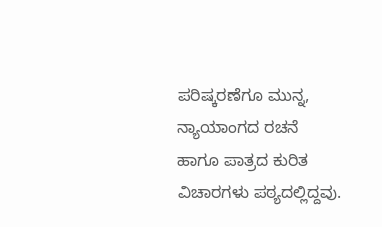ಪರಿಷ್ಕರಣೆಗೂ ಮುನ್ನ, ನ್ಯಾಯಾಂಗದ ರಚನೆ ಹಾಗೂ ಪಾತ್ರದ ಕುರಿತ ವಿಚಾರಗಳು ಪಠ್ಯದಲ್ಲಿದ್ದವು.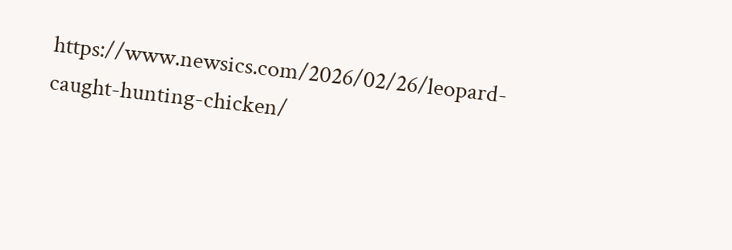https://www.newsics.com/2026/02/26/leopard-caught-hunting-chicken/